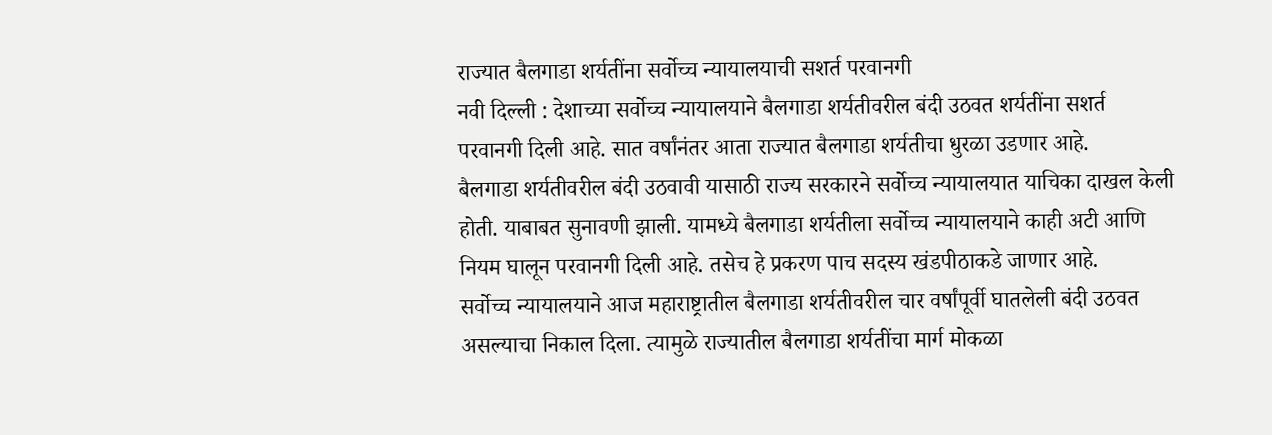राज्यात बैलगाडा शर्यतींना सर्वोच्च न्यायालयाची सशर्त परवानगी
नवी दिल्ली : देशाच्या सर्वोच्च न्यायालयाने बैलगाडा शर्यतीवरील बंदी उठवत शर्यतींना सशर्त परवानगी दिली आहे. सात वर्षांनंतर आता राज्यात बैलगाडा शर्यतीचा धुरळा उडणार आहे.
बैलगाडा शर्यतीवरील बंदी उठवावी यासाठी राज्य सरकारने सर्वोच्च न्यायालयात याचिका दाखल केली होती. याबाबत सुनावणी झाली. यामध्ये बैलगाडा शर्यतीला सर्वोच्च न्यायालयाने काही अटी आणि नियम घालून परवानगी दिली आहे. तसेच हे प्रकरण पाच सदस्य खंडपीठाकडे जाणार आहे.
सर्वोच्च न्यायालयाने आज महाराष्ट्रातील बैलगाडा शर्यतीवरील चार वर्षांपूर्वी घातलेली बंदी उठवत असल्याचा निकाल दिला. त्यामुळे राज्यातील बैलगाडा शर्यतींचा मार्ग मोकळा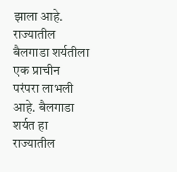झाला आहे.
राज्यातील बैलगाडा शर्यतीला एक प्राचीन परंपरा लाभली आहे. बैलगाडा शर्यत हा राज्यातील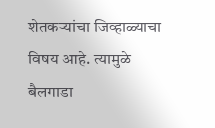शेतकऱ्यांचा जिव्हाळ्याचा विषय आहे. त्यामुळे बैलगाडा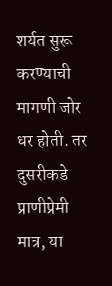शर्यत सुरू करण्याची मागणी जोर धर होती. तर दुसरीकडे प्राणीप्रेमी मात्र, या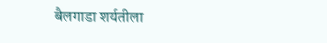बैलगाडा शर्यतीला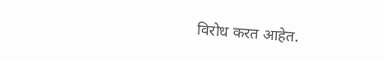विरोध करत आहेत.